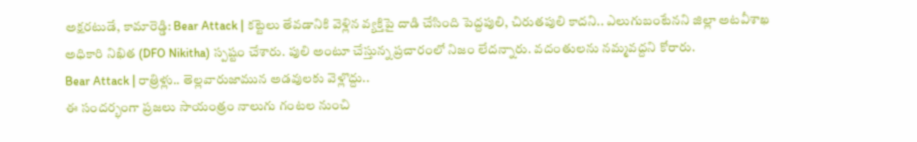అక్షరటుడే, కామారెడ్డి: Bear Attack | కట్టెలు తేవడానికి వెళ్లిన వ్యక్తిపై దాడి చేసింది పెద్దపులి, చిరుతపులి కాదని.. ఎలుగుబంటేనని జిల్లా అటవీశాఖ అధికారి నిఖిత (DFO Nikitha) స్పష్టం చేశారు. పులి అంటూ చేస్తున్న ప్రచారంలో నిజం లేదన్నారు. వదంతులను నమ్మవద్దని కోరారు.
Bear Attack | రాత్రిళ్లు.. తెల్లవారుజామున అడవులకు వెళ్లొద్దు..
ఈ సందర్భంగా ప్రజలు సాయంత్రం నాలుగు గంటల నుంచి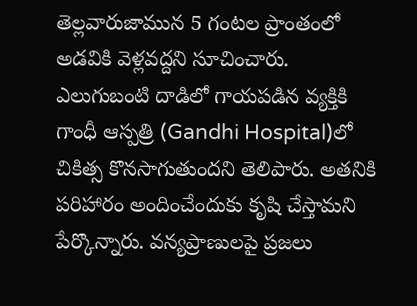తెల్లవారుజామున 5 గంటల ప్రాంతంలో అడవికి వెళ్లవద్దని సూచించారు. ఎలుగుబంటి దాడిలో గాయపడిన వ్యక్తికి గాంధీ ఆస్పత్రి (Gandhi Hospital)లో చికిత్స కొనసాగుతుందని తెలిపారు. అతనికి పరిహారం అందించేందుకు కృషి చేస్తామని పేర్కొన్నారు. వన్యప్రాణులపై ప్రజలు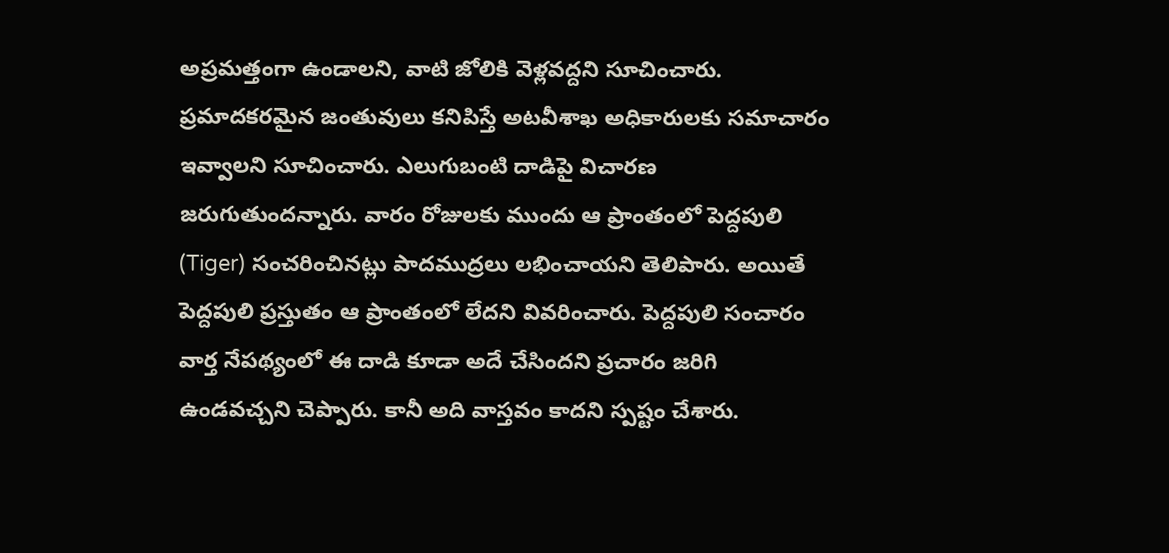అప్రమత్తంగా ఉండాలని, వాటి జోలికి వెళ్లవద్దని సూచించారు. ప్రమాదకరమైన జంతువులు కనిపిస్తే అటవీశాఖ అధికారులకు సమాచారం ఇవ్వాలని సూచించారు. ఎలుగుబంటి దాడిపై విచారణ జరుగుతుందన్నారు. వారం రోజులకు ముందు ఆ ప్రాంతంలో పెద్దపులి (Tiger) సంచరించినట్లు పాదముద్రలు లభించాయని తెలిపారు. అయితే పెద్దపులి ప్రస్తుతం ఆ ప్రాంతంలో లేదని వివరించారు. పెద్దపులి సంచారం వార్త నేపథ్యంలో ఈ దాడి కూడా అదే చేసిందని ప్రచారం జరిగి ఉండవచ్చని చెప్పారు. కానీ అది వాస్తవం కాదని స్పష్టం చేశారు.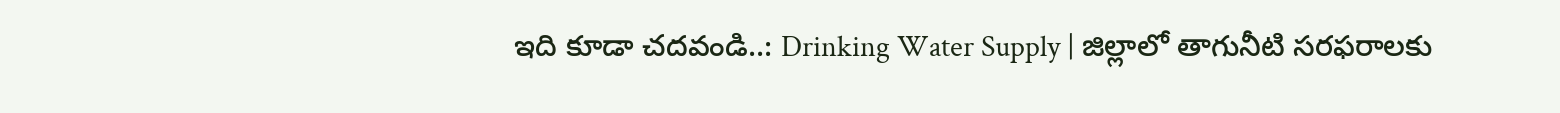ఇది కూడా చదవండి..: Drinking Water Supply | జిల్లాలో తాగునీటి సరఫరాలకు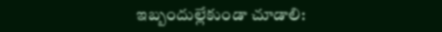ఇబ్బందుల్లేకుండా చూడాలి: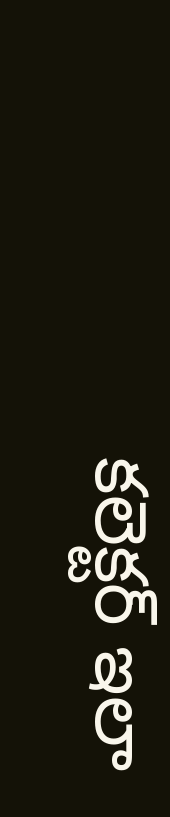కలెక్టర్ ఇలా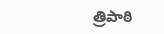త్రిపాఠి